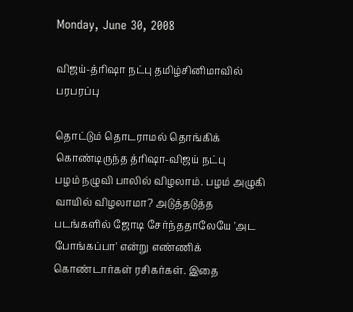Monday, June 30, 2008

விஜய்-த்ரிஷா நட்பு தமிழ்சினிமாவில் பரபரப்பு

தொட்டும் தொடராமல் தொங்கிக் கொண்டிருந்த த்ரிஷா-விஜய் நட்பு
பழம் நழுவி பாலில் விழலாம். பழம் அழுகி வாயில் விழலாமா? அடுத்தடுத்த படங்களில் ஜோடி சேர்ந்ததாலேயே 'அட போங்கப்பா' என்று எண்ணிக் கொண்டார்கள் ரசிகர்கள். இதை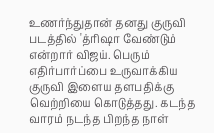உணர்ந்துதான் தனது குருவி படத்தில் 'த்ரிஷா வேண்டும் என்றார் விஜய். பெரும் எதிர்பார்ப்பை உருவாக்கிய குருவி இளைய தளபதிக்கு வெற்றியை கொடுத்தது. கடந்த வாரம் நடந்த பிறந்த நாள்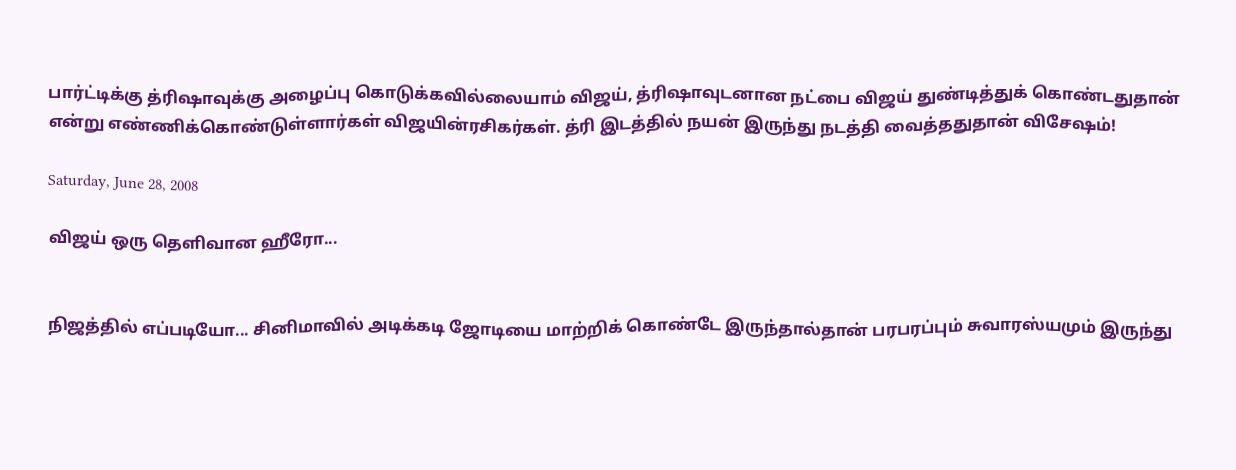பார்ட்டிக்கு த்ரிஷாவுக்கு அழைப்பு கொடுக்கவில்லையாம் விஜய், த்ரிஷாவுடனான நட்பை விஜய் துண்டித்துக் கொண்டதுதான் என்று எண்ணிக்கொண்டுள்ளார்கள் விஜயின்ரசிகர்கள். த்ரி இடத்தில் நயன் இருந்து நடத்தி வைத்ததுதான் விசேஷம்!

Saturday, June 28, 2008

விஜய் ஒரு தெளிவான ஹீரோ...


நிஜத்தில் எப்படியோ... சினிமாவில் அடிக்கடி ஜோடியை மாற்றிக் கொண்டே இருந்தால்தான் பரபரப்பும் சுவாரஸ்யமும் இருந்து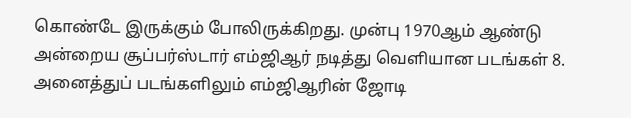கொண்டே இருக்கும் போலிருக்கிறது. முன்பு 1970ஆம் ஆண்டு அன்றைய சூப்பர்ஸ்டார் எம்ஜிஆர் நடித்து வெளியான படங்கள் 8.
அனைத்துப் படங்களிலும் எம்ஜிஆரின் ஜோடி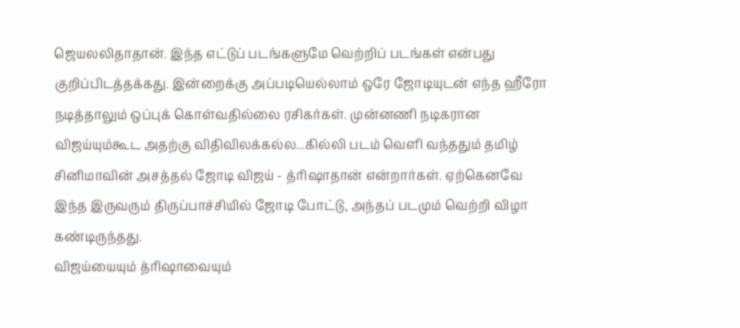ஜெயலலிதாதான். இந்த எட்டுப் படங்களுமே வெற்றிப் படங்கள் என்பது குறிப்பிடத்தக்கது. இன்றைக்கு அப்படியெல்லாம் ஒரே ஜோடியுடன் எந்த ஹீரோ நடித்தாலும் ஒப்புக் கொள்வதில்லை ரசிகர்கள். முன்னணி நடிகரான விஜய்யும்கூட அதற்கு விதிவிலக்கல்ல...கில்லி படம் வெளி வந்ததும் தமிழ் சினிமாவின் அசத்தல் ஜோடி விஜய் - த்ரிஷாதான் என்றார்கள். ஏற்கெனவே இந்த இருவரும் திருப்பாச்சியில் ஜோடி போட்டு, அந்தப் படமும் வெற்றி விழா கண்டிருந்தது.
விஜய்யையும் த்ரிஷாவையும்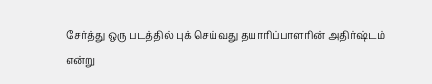சேர்த்து ஒரு படத்தில் புக் செய்வது தயாரிப்பாளரின் அதிர்ஷ்டம் என்று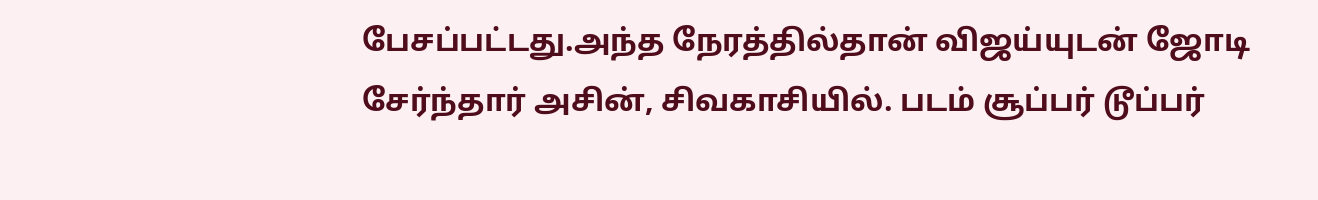பேசப்பட்டது.அந்த நேரத்தில்தான் விஜய்யுடன் ஜோடி சேர்ந்தார் அசின், சிவகாசியில். படம் சூப்பர் டூப்பர்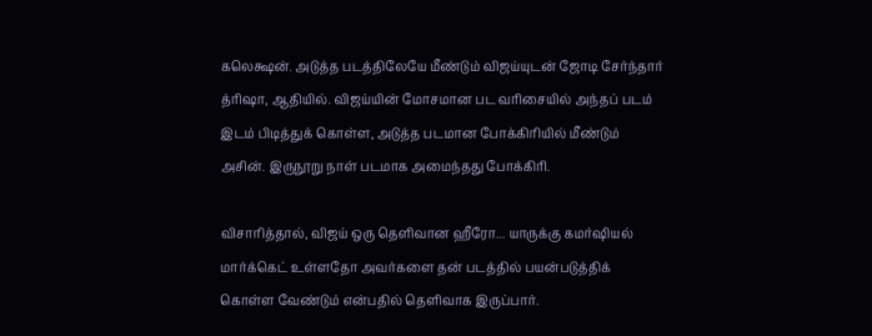கலெக்ஷன். அடுத்த படத்திலேயே மீண்டும் விஜய்யுடன் ஜோடி சேர்ந்தார் த்ரிஷா, ஆதியில். விஜய்யின் மோசமான பட வரிசையில் அந்தப் படம் இடம் பிடித்துக் கொள்ள, அடுத்த படமான போக்கிரியில் மீண்டும் அசின். இருநூறு நாள் படமாக அமைந்தது போக்கிரி.

விசாரித்தால், விஜய் ஒரு தெளிவான ஹீரோ... யாருக்கு கமர்ஷியல் மார்க்கெட் உள்ளதோ அவர்களை தன் படத்தில் பயன்படுத்திக் கொள்ள வேண்டும் என்பதில் தெளிவாக இருப்பார்.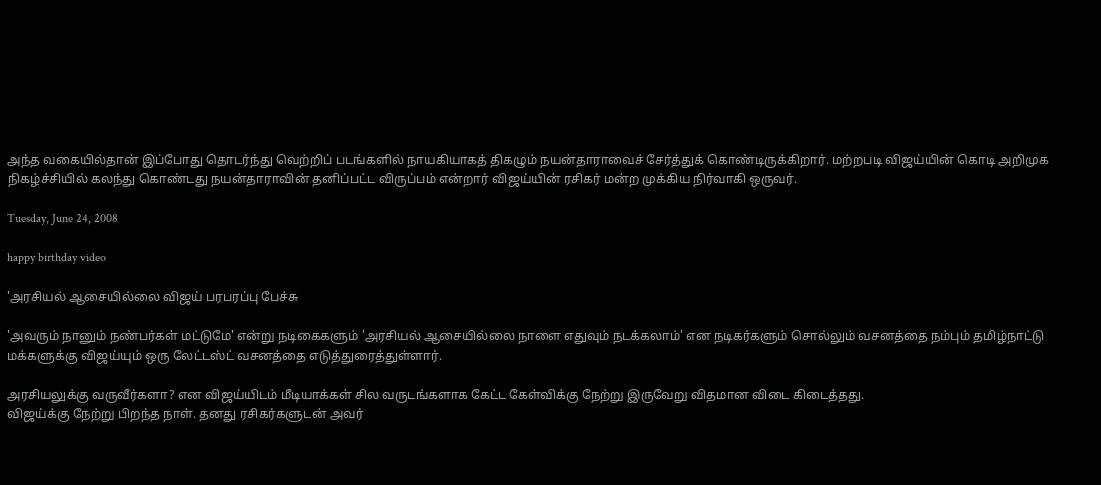அந்த வகையில்தான் இப்போது தொடர்ந்து வெற்றிப் படங்களில் நாயகியாகத் திகழும் நயன்தாராவைச் சேர்த்துக் கொண்டிருக்கிறார். மற்றபடி விஜய்யின் கொடி அறிமுக நிகழ்ச்சியில் கலந்து கொண்டது நயன்தாராவின் தனிப்பட்ட விருப்பம் என்றார் விஜய்யின் ரசிகர் மன்ற முக்கிய நிர்வாகி ஒருவர்.

Tuesday, June 24, 2008

happy birthday video

'அரசியல் ஆசையில்லை விஜய் பரபரப்பு பேச்சு

'அவரும் நானும் நண்பர்கள் மட்டுமே' என்று நடிகைகளும் 'அரசியல் ஆசையில்லை நாளை எதுவும் நடக்கலாம்' என நடிகர்களும் சொல்லும் வசனத்தை நம்பும் தமிழ்நாட்டு மக்களுக்கு விஜய்யும் ஒரு லேட்டஸ்ட் வசனத்தை எடுத்துரைத்துள்ளார்.

அரசியலுக்கு வருவீர்களா? என விஜய்யிடம் மீடியாக்கள் சில வருடங்களாக கேட்ட கேள்விக்கு நேற்று இருவேறு விதமான விடை கிடைத்தது.
விஜய்க்கு நேற்று பிறந்த நாள். தனது ரசிகர்களுடன் அவர்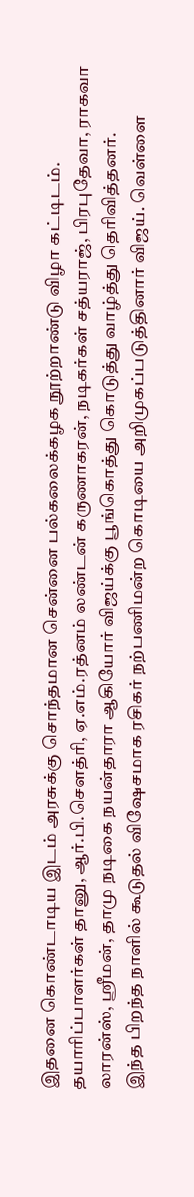இதனை கொண்டாடிய இடம் அரசுக்கு சொந்தமான சென்னை பல்கலைக்கழக நூற்றாண்டு விழா கட்டிடம்.
தயாரிப்பாளர்கள் தானு, ஆர்.பி.சௌத்ரி, ஏ.எம்.ரத்னம் லண்டன் கருணாகரன், நடிகர்கள் சத்யராஜ், பிரபுதேவா, ராகவா லாரன்ஸ், ஸ்ரீமன், தாமு நடிகை நயன்தாரா ஆகியோர் விஜய்க்கு பூங்கொத்து கொடுத்து வாழ்த்து தெரிவித்தனர்.
இந்த பிறந்த நாளில் கூடுதல் விஷேசமாக ரசிகர் நற்பணிமன்ற கொடியை அறிமுகப்படுத்தினார் விஜய். வெள்ளை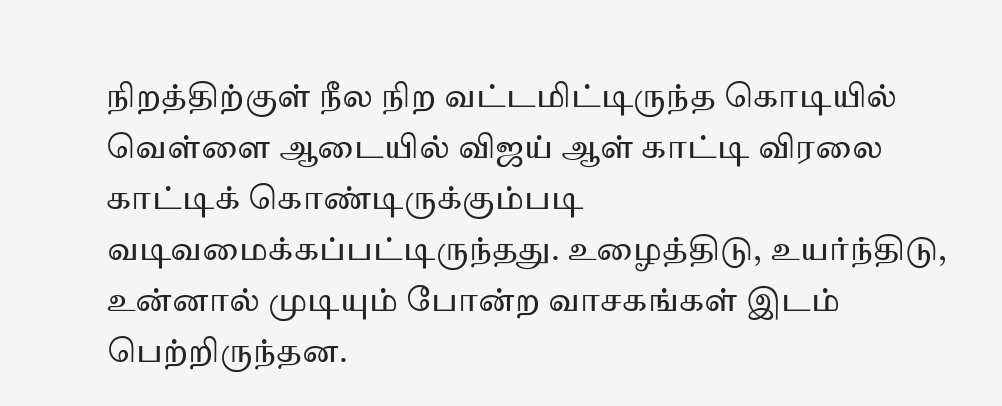நிறத்திற்குள் நீல நிற வட்டமிட்டிருந்த கொடியில் வெள்ளை ஆடையில் விஜய் ஆள் காட்டி விரலை காட்டிக் கொண்டிருக்கும்படி வடிவமைக்கப்பட்டிருந்தது. உழைத்திடு, உயர்ந்திடு, உன்னால் முடியும் போன்ற வாசகங்கள் இடம் பெற்றிருந்தன.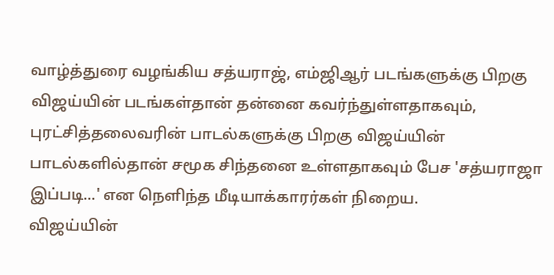வாழ்த்துரை வழங்கிய சத்யராஜ், எம்ஜிஆர் படங்களுக்கு பிறகு விஜய்யின் படங்கள்தான் தன்னை கவர்ந்துள்ளதாகவும், புரட்சித்தலைவரின் பாடல்களுக்கு பிறகு விஜய்யின் பாடல்களில்தான் சமூக சிந்தனை உள்ளதாகவும் பேச 'சத்யராஜா இப்படி...' என நெளிந்த மீடியாக்காரர்கள் நிறைய.
விஜய்யின்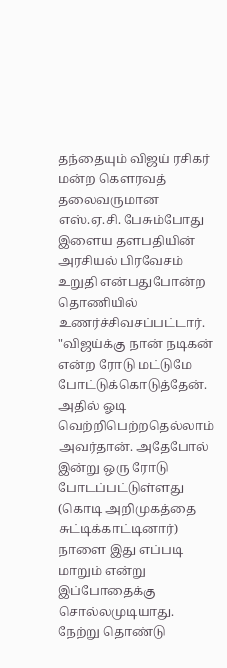தந்தையும் விஜய் ரசிகர் மன்ற கௌரவத் தலைவருமான எஸ்.ஏ.சி. பேசும்போது இளைய தளபதியின் அரசியல் பிரவேசம் உறுதி என்பதுபோன்ற தொணியில் உணர்ச்சிவசப்பட்டார்.
"விஜய்க்கு நான் நடிகன் என்ற ரோடு மட்டுமே போட்டுக்கொடுத்தேன். அதில் ஓடி வெற்றிபெற்றதெல்லாம் அவர்தான். அதேபோல் இன்று ஒரு ரோடு போடப்பட்டுள்ளது (கொடி அறிமுகத்தை சுட்டிக்காட்டினார்) நாளை இது எப்படி மாறும் என்று இப்போதைக்கு சொல்லமுடியாது. நேற்று தொண்டு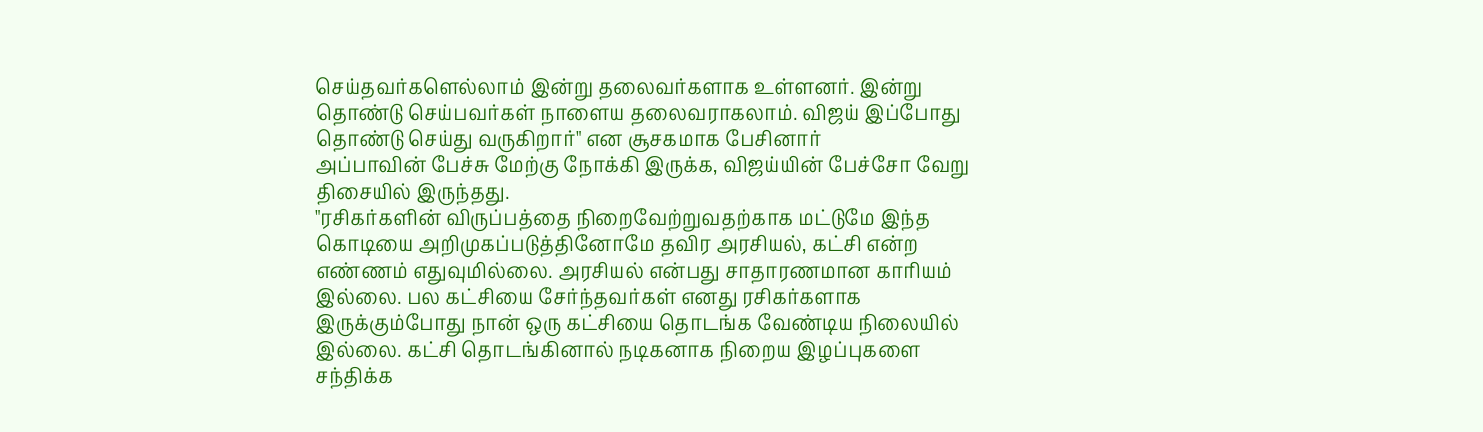செய்தவர்களெல்லாம் இன்று தலைவர்களாக உள்ளனர். இன்று தொண்டு செய்பவர்கள் நாளைய தலைவராகலாம். விஜய் இப்போது தொண்டு செய்து வருகிறார்" என சூசகமாக பேசினார்
அப்பாவின் பேச்சு மேற்கு நோக்கி இருக்க, விஜய்யின் பேச்சோ வேறு திசையில் இருந்தது.
"ரசிகர்களின் விருப்பத்தை நிறைவேற்றுவதற்காக மட்டுமே இந்த கொடியை அறிமுகப்படுத்தினோமே தவிர அரசியல், கட்சி என்ற எண்ணம் எதுவுமில்லை. அரசியல் என்பது சாதாரணமான காரியம் இல்லை. பல கட்சியை சேர்ந்தவர்கள் எனது ரசிகர்களாக இருக்கும்போது நான் ஒரு கட்சியை தொடங்க வேண்டிய நிலையில் இல்லை. கட்சி தொடங்கினால் நடிகனாக நிறைய இழப்புகளை சந்திக்க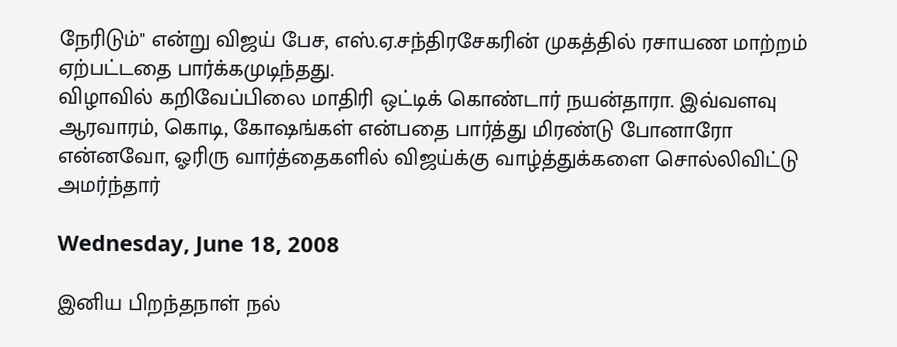நேரிடும்" என்று விஜய் பேச, எஸ்.ஏ.சந்திரசேகரின் முகத்தில் ரசாயண மாற்றம் ஏற்பட்டதை பார்க்கமுடிந்தது.
விழாவில் கறிவேப்பிலை மாதிரி ஒட்டிக் கொண்டார் நயன்தாரா. இவ்வளவு ஆரவாரம், கொடி, கோஷங்கள் என்பதை பார்த்து மிரண்டு போனாரோ என்னவோ, ஓரிரு வார்த்தைகளில் விஜய்க்கு வாழ்த்துக்களை சொல்லிவிட்டு அமர்ந்தார்

Wednesday, June 18, 2008

இனிய பிறந்தநாள் நல்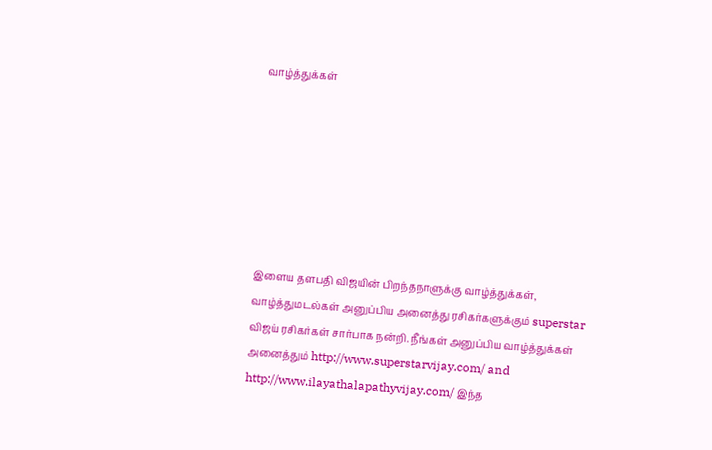வாழ்த்துக்கள்







இளைய தளபதி விஜயின் பிறந்தநாளுக்கு வாழ்த்துக்கள், வாழ்த்துமடல்கள் அனுப்பிய அனைத்து ரசிகர்களுக்கும் superstar விஜய் ரசிகர்கள் சார்பாக நன்றி. நீங்கள் அனுப்பிய வாழ்த்துக்கள் அனைத்தும் http://www.superstarvijay.com/ and http://www.ilayathalapathyvijay.com/ இந்த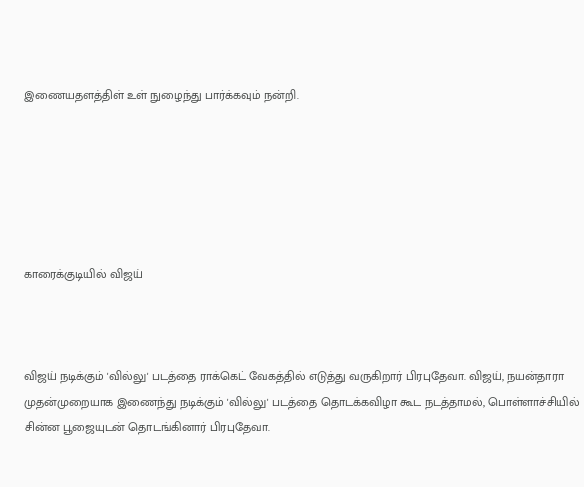இணையதளத்திள் உள் நுழைந்து பார்க்கவும் நன்றி.






காரைக்குடியில் விஜய்



விஜய் நடிக்கும் 'வில்லு' படத்தை ராக்கெட் வேகத்தில் எடுத்து வருகிறார் பிரபுதேவா. விஜய், நயன்தாரா முதன்முறையாக இணைந்து நடிக்கும் 'வில்லு' படத்தை தொடக்கவிழா கூட நடத்தாமல், பொள்ளாச்சியில் சின்ன பூஜையுடன் தொடங்கினார் பிரபுதேவா.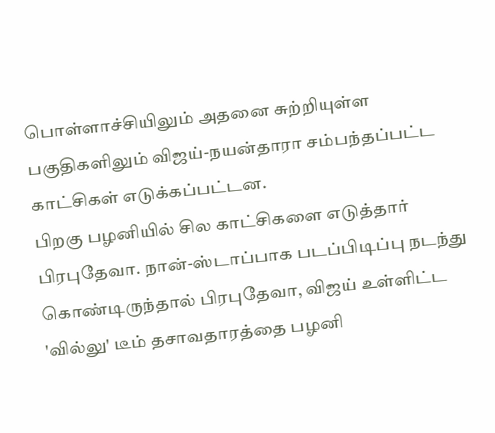பொள்ளாச்சியிலும் அதனை சுற்றியுள்ள பகுதிகளிலும் விஜய்-நயன்தாரா சம்பந்தப்பட்ட காட்சிகள் எடுக்கப்பட்டன.
பிறகு பழனியில் சில காட்சிகளை எடுத்தார் பிரபுதேவா. நான்-ஸ்டாப்பாக படப்பிடிப்பு நடந்து கொண்டிருந்தால் பிரபுதேவா, விஜய் உள்ளிட்ட 'வில்லு' டீம் தசாவதாரத்தை பழனி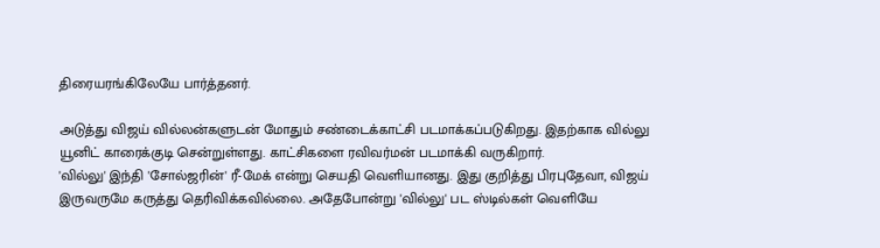திரையரங்கிலேயே பார்த்தனர்.

அடுத்து விஜய் வில்லன்களுடன் மோதும் சண்டைக்காட்சி படமாக்கப்படுகிறது. இதற்காக வில்லு யூனிட் காரைக்குடி சென்றுள்ளது. காட்சிகளை ரவிவர்மன் படமாக்கி வருகிறார்.
'வில்லு' இந்தி 'சோல்ஜரின்' ரீ-மேக் என்று செயதி வெளியானது. இது குறித்து பிரபுதேவா, விஜய் இருவருமே கருத்து தெரிவிக்கவில்லை. அதேபோன்று 'வில்லு' பட ஸ்டில்கள் வெளியே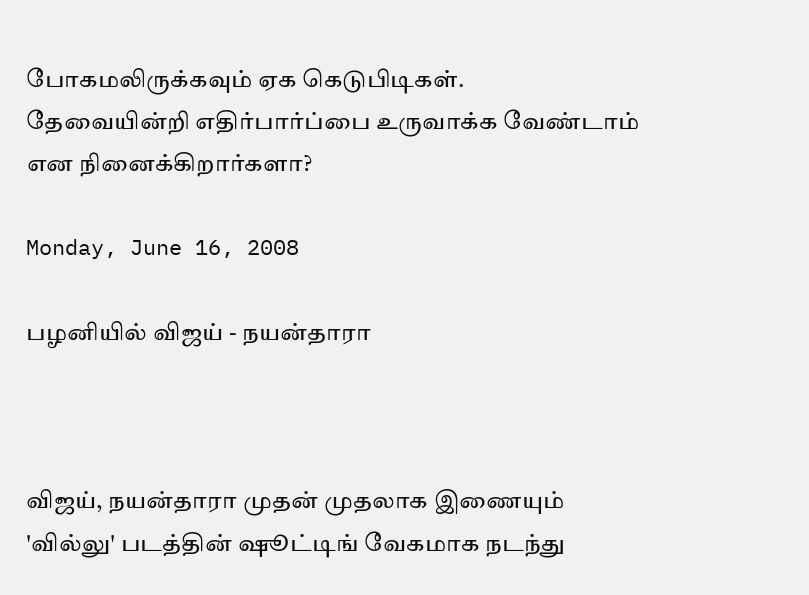போகமலிருக்கவும் ஏக கெடுபிடிகள்.
தேவையின்றி எதிர்பார்ப்பை உருவாக்க வேண்டாம் என நினைக்கிறார்களா?

Monday, June 16, 2008

பழனியில் விஜய் - நயன்தாரா



விஜய், நயன்தாரா முதன் முதலாக இணையும் 'வில்லு' படத்தின் ஷூட்டிங் வேகமாக நடந்து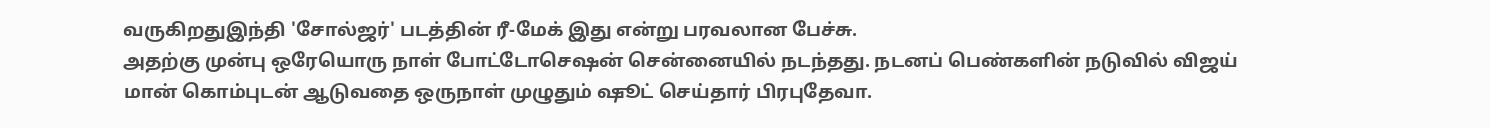வருகிறதுஇந்தி 'சோல்ஜர்' படத்தின் ரீ-மேக் இது என்று பரவலான பேச்சு.
அதற்கு முன்பு ஒரேயொரு நாள் போட்டோசெஷன் சென்னையில் நடந்தது. நடனப் பெண்களின் நடுவில் விஜய் மான் கொம்புடன் ஆடுவதை ஒருநாள் முழுதும் ஷூட் செய்தார் பிரபுதேவா.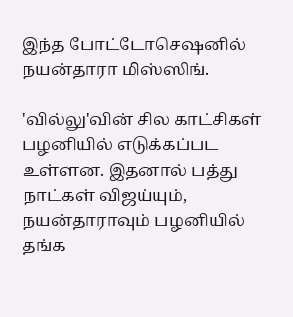இந்த போட்டோசெஷனில் நயன்தாரா மிஸ்ஸிங்.

'வில்லு'வின் சில காட்சிகள் பழனியில் எடுக்கப்பட உள்ளன. இதனால் பத்து நாட்கள் விஜய்யும், நயன்தாராவும் பழனியில் தங்க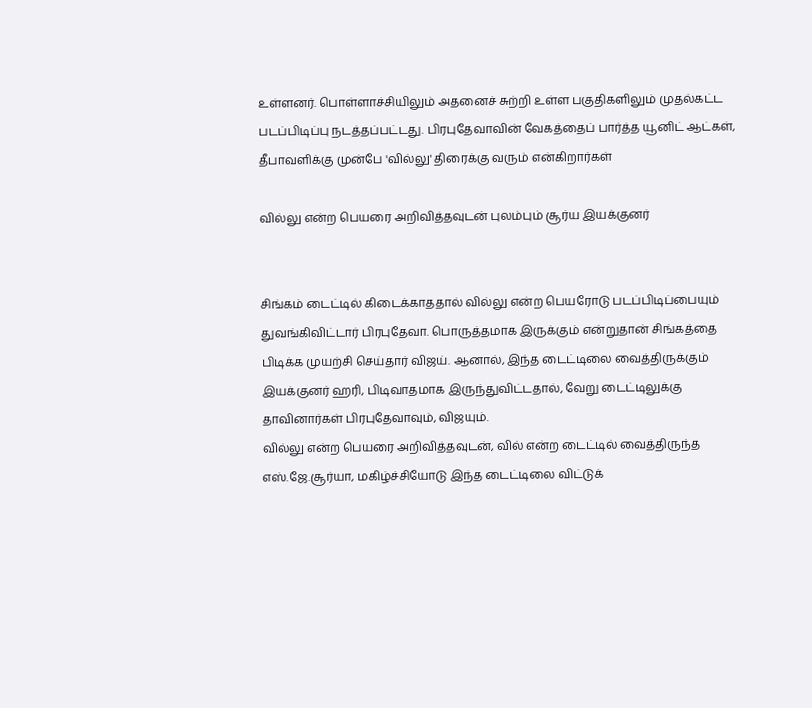உள்ளனர். பொள்ளாச்சியிலும் அதனைச் சுற்றி உள்ள பகுதிகளிலும் முதல்கட்ட படப்பிடிப்பு நடத்தப்பட்டது. பிரபுதேவாவின் வேகத்தைப் பார்த்த யூனிட் ஆட்கள், தீபாவளிக்கு முன்பே 'வில்லு' திரைக்கு வரும் என்கிறார்கள்

வில்லு என்ற பெயரை அறிவித்தவுடன் புலம்பும் சூர்ய இயக்குனர்


சிங்கம் டைட்டில் கிடைக்காததால் வில்லு என்ற பெயரோடு படப்பிடிப்பையும் துவங்கிவிட்டார் பிரபுதேவா. பொருத்தமாக இருக்கும் என்றுதான் சிங்கத்தை பிடிக்க முயற்சி செய்தார் விஜய். ஆனால், இந்த டைட்டிலை வைத்திருக்கும் இயக்குனர் ஹரி, பிடிவாதமாக இருந்துவிட்டதால், வேறு டைட்டிலுக்கு தாவினார்கள் பிரபுதேவாவும், விஜயும்.
வில்லு என்ற பெயரை அறிவித்தவுடன், வில் என்ற டைட்டில் வைத்திருந்த எஸ்.ஜே.சூர்யா, மகிழ்ச்சியோடு இந்த டைட்டிலை விட்டுக்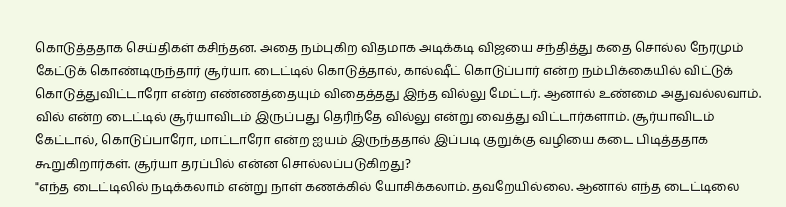கொடுத்ததாக செய்திகள் கசிந்தன. அதை நம்புகிற விதமாக அடிக்கடி விஜயை சந்தித்து கதை சொல்ல நேரமும் கேட்டுக் கொண்டிருந்தார் சூர்யா. டைட்டில் கொடுத்தால், கால்ஷீட் கொடுப்பார் என்ற நம்பிக்கையில் விட்டுக் கொடுத்துவிட்டாரோ என்ற எண்ணத்தையும் விதைத்தது இந்த வில்லு மேட்டர். ஆனால் உண்மை அதுவல்லவாம்.
வில் என்ற டைட்டில் சூர்யாவிடம் இருப்பது தெரிந்தே வில்லு என்று வைத்து விட்டார்களாம். சூர்யாவிடம் கேட்டால், கொடுப்பாரோ, மாட்டாரோ என்ற ஐயம் இருந்ததால் இப்படி குறுக்கு வழியை கடை பிடித்ததாக கூறுகிறார்கள். சூர்யா தரப்பில் என்ன சொல்லப்படுகிறது?
"எந்த டைட்டிலில் நடிக்கலாம் என்று நாள் கணக்கில் யோசிக்கலாம். தவறேயில்லை. ஆனால் எந்த டைட்டிலை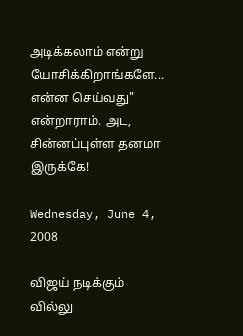அடிக்கலாம் என்று யோசிக்கிறாங்களே... என்ன செய்வது" என்றாராம். அட, சின்னப்புள்ள தனமா இருக்கே!

Wednesday, June 4, 2008

விஜய் நடிக்கும் வில்லு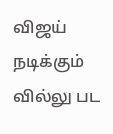விஜய் நடிக்கும் வில்லு பட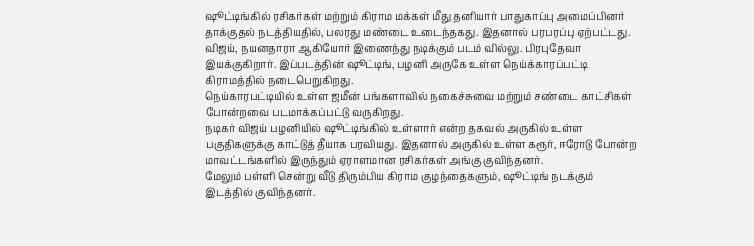ஷூட்டிங்கில் ரசிகர்கள் மற்றும் கிராம மக்கள் மீது தனியார் பாதுகாப்பு அமைப்பினர் தாக்குதல் நடத்தியதில், பலரது மண்டை உடைந்தகது. இதனால் பரபரப்பு ஏற்பட்டது.
விஜய், நயனதாரா ஆகியோர் இணைந்து நடிக்கும் படம் வில்லு. பிரபுதேவா இயக்குகிறார். இப்படத்தின் ஷூட்டிங், பழனி அருகே உள்ள நெய்க்காரப்பட்டி கிராமத்தில் நடைபெறுகிறது.
நெய்காரபட்டியில் உள்ள ஜமீன் பங்களாவில் நகைச்சுவை மற்றும் சண்டை காட்சிகள் போன்றவை படமாக்கப்பட்டு வருகிறது.
நடிகர் விஜய் பழனியில் ஷூட்டிங்கில் உள்ளார் என்ற தகவல் அருகில் உள்ள பகுதிகளுக்கு காட்டுத் தீயாக பரவியது. இதனால் அருகில் உள்ள கரூர், ஈரோடு போன்ற மாவட்டங்களில் இருந்தும் ஏராளமான ரசிகர்கள் அங்கு குவிந்தனர்.
மேலும் பள்ளி சென்று வீடு திரும்பிய கிராம குழந்தைகளும், ஷூட்டிங் நடக்கும் இடத்தில் குவிந்தனர்.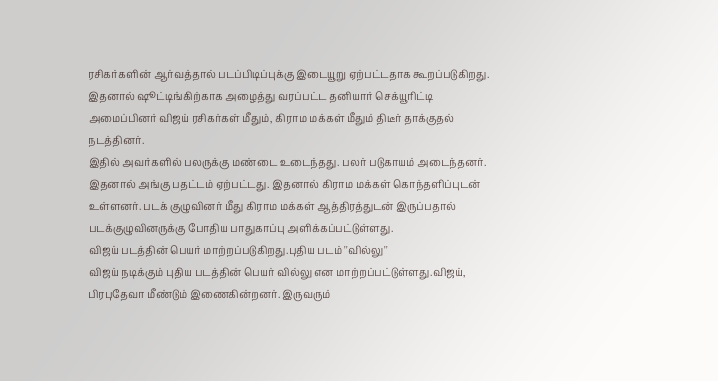ரசிகர்களின் ஆர்வத்தால் படப்பிடிப்புக்கு இடையூறு ஏற்பட்டதாக கூறப்படுகிறது.
இதனால் ஷூட்டிங்கிற்காக அழைத்து வரப்பட்ட தனியார் செக்யூரிட்டி அமைப்பினர் விஜய் ரசிகர்கள் மீதும், கிராம மக்கள் மீதும் திடீர் தாக்குதல் நடத்தினர்.
இதில் அவர்களில் பலருக்கு மண்டை உடைந்தது. பலர் படுகாயம் அடைந்தனர். இதனால் அங்கு பதட்டம் ஏற்பட்டது. இதனால் கிராம மக்கள் கொந்தளிப்புடன் உள்ளனர். படக் குழுவினர் மீது கிராம மக்கள் ஆத்திரத்துடன் இருப்பதால் படக்குழுவினருக்கு போதிய பாதுகாப்பு அளிக்கப்பட்டுள்ளது.
விஜய் படத்தின் பெயர் மாற்றப்படுகிறது.புதிய படம் ''வில்லு''
விஜய் நடிக்கும் புதிய படத்தின் பெயர் வில்லு என மாற்றப்பட்டுள்ளது.விஜய், பிரபுதேவா மீண்டும் இணைகின்றனர். இருவரும்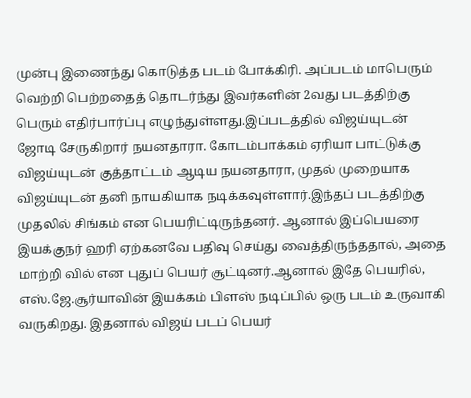முன்பு இணைந்து கொடுத்த படம் போக்கிரி. அப்படம் மாபெரும் வெற்றி பெற்றதைத் தொடர்ந்து இவர்களின் 2வது படத்திற்கு பெரும் எதிர்பார்ப்பு எழுந்துள்ளது.இப்படத்தில் விஜய்யுடன் ஜோடி சேருகிறார் நயனதாரா. கோடம்பாக்கம் ஏரியா பாட்டுக்கு விஜய்யுடன் குத்தாட்டம் ஆடிய நயனதாரா, முதல் முறையாக விஜய்யுடன் தனி நாயகியாக நடிக்கவுள்ளார்.இந்தப் படத்திற்கு முதலில் சிங்கம் என பெயரிட்டிருந்தனர். ஆனால் இப்பெயரை இயக்குநர் ஹரி ஏற்கனவே பதிவு செய்து வைத்திருந்ததால், அதை மாற்றி வில் என புதுப் பெயர் சூட்டினர்.ஆனால் இதே பெயரில், எஸ்.ஜே.சூர்யாவின் இயக்கம் பிளஸ் நடிப்பில் ஒரு படம் உருவாகி வருகிறது. இதனால் விஜய் படப் பெயர்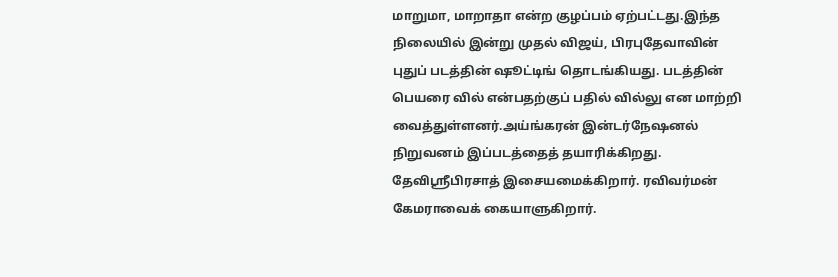மாறுமா, மாறாதா என்ற குழப்பம் ஏற்பட்டது.இந்த நிலையில் இன்று முதல் விஜய், பிரபுதேவாவின் புதுப் படத்தின் ஷூட்டிங் தொடங்கியது. படத்தின் பெயரை வில் என்பதற்குப் பதில் வில்லு என மாற்றி வைத்துள்ளனர்.அய்ங்கரன் இன்டர்நேஷனல் நிறுவனம் இப்படத்தைத் தயாரிக்கிறது. தேவிஸ்ரீபிரசாத் இசையமைக்கிறார். ரவிவர்மன் கேமராவைக் கையாளுகிறார்.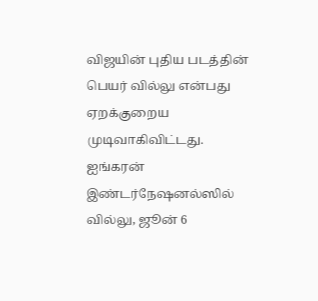விஜயின் புதிய படத்தின் பெயர் வில்லு என்பது ஏறக்குறைய முடிவாகிவிட்டது. ஐங்கரன் இண்டர்நேஷனல்ஸில் வில்லு, ஜூன் 6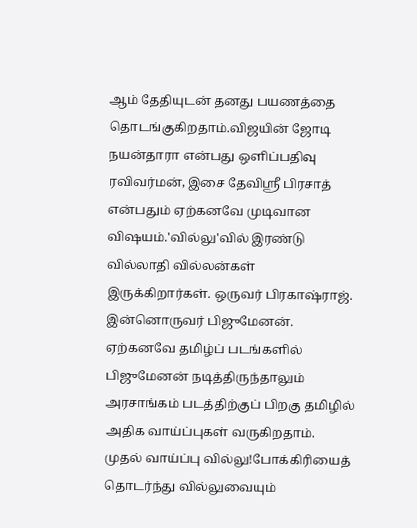ஆம் தேதியுடன் தனது பயணத்தை தொடங்குகிறதாம்.விஜயின் ஜோடி நயன்தாரா என்பது ஒளிப்பதிவு ரவிவர்மன், இசை தேவிஸ்ரீ பிரசாத் என்பதும் ஏற்கனவே முடிவான விஷயம்.'வில்லு'வில் இரண்டு வில்லாதி வில்லன்கள் இருக்கிறார்கள். ஒருவர் பிரகாஷ்ராஜ். இன்னொருவர் பிஜுமேனன். ஏற்கனவே தமிழ்ப் படங்களில் பிஜுமேனன் நடித்திருந்தாலும் அரசாங்கம் படத்திற்குப் பிறகு தமிழில் அதிக வாய்ப்புகள் வருகிறதாம். முதல் வாய்ப்பு வில்லு!போக்கிரியைத் தொடர்ந்து வில்லுவையும்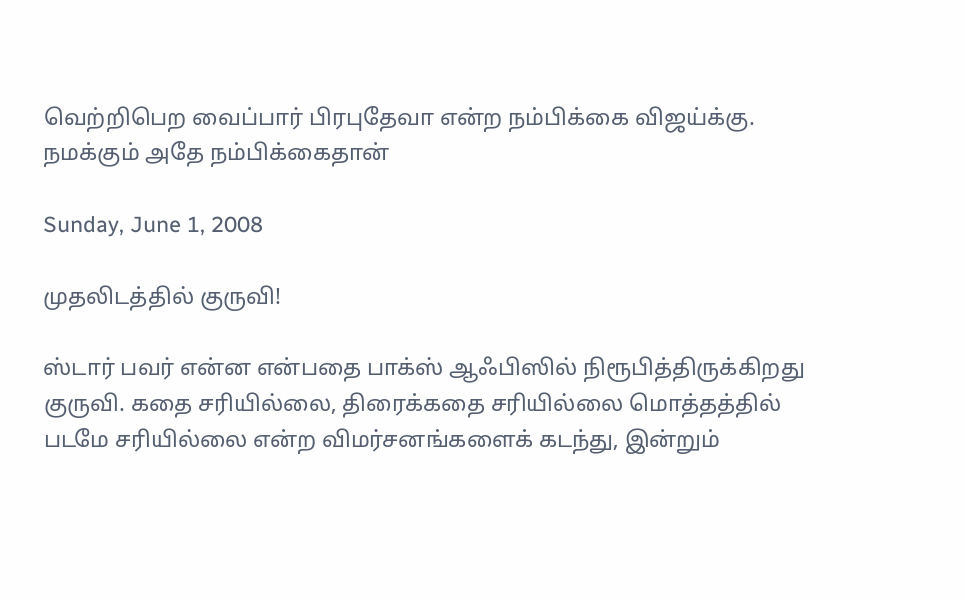வெற்றிபெற வைப்பார் பிரபுதேவா என்ற நம்பிக்கை விஜய்க்கு. நமக்கும் அதே நம்பிக்கைதான்

Sunday, June 1, 2008

முதலிடத்தில் குருவி!

ஸ்டார் பவர் என்ன என்பதை பாக்ஸ் ஆஃபிஸில் நிரூபித்திருக்கிறது குருவி. கதை சரியில்லை, திரைக்கதை சரியில்லை மொத்தத்தில் படமே சரியில்லை என்ற விமர்சனங்களைக் கடந்து, இன்றும்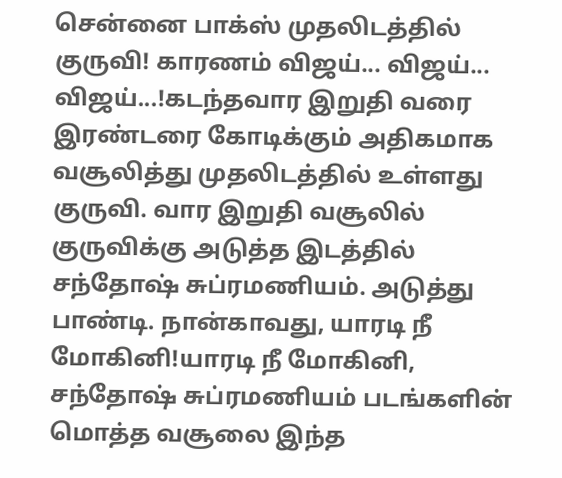சென்னை பாக்ஸ் முதலிடத்தில் குருவி! காரணம் விஜய்... விஜய்... விஜய்...!கடந்தவார இறுதி வரை இரண்டரை கோடிக்கும் அதிகமாக வசூலித்து முதலிடத்தில் உள்ளது குருவி. வார இறுதி வசூலில் குருவிக்கு அடுத்த இடத்தில் சந்தோஷ் சுப்ரமணியம். அடுத்து பாண்டி. நான்காவது, யாரடி நீ மோகினி!யாரடி நீ மோகினி, சந்தோஷ் சுப்ரமணியம் படங்களின் மொத்த வசூலை இந்த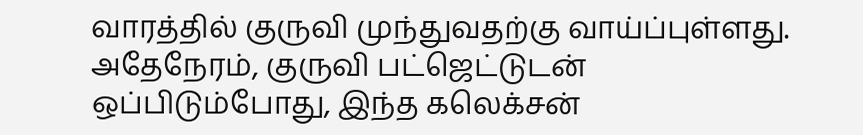வாரத்தில் குருவி முந்துவதற்கு வாய்ப்புள்ளது. அதேநேரம், குருவி பட்ஜெட்டுடன் ஒப்பிடும்போது, இந்த கலெக்சன்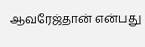ஆவரேஜ்தான் என்பது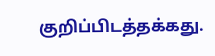குறிப்பிடத்தக்கது.